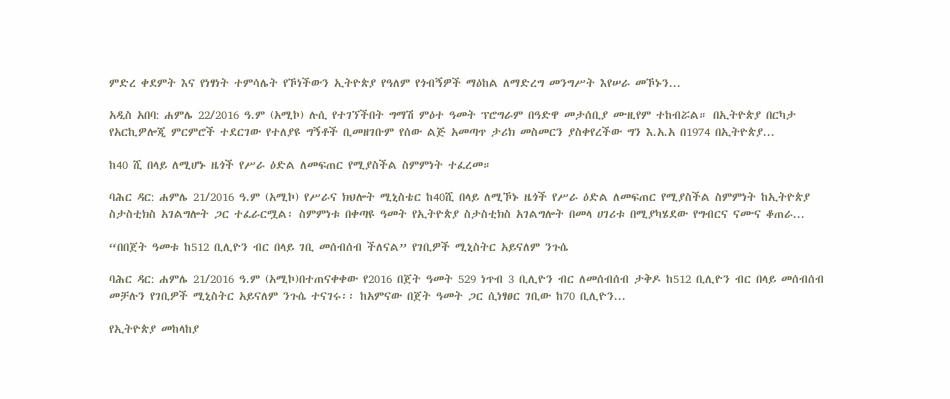ምድረ ቀደምት እና የነፃነት ተምሳሌት የኾነችውን ኢትዮጵያ የዓለም የጎብኝዎች ማዕከል ለማድረግ መንግሥት እየሠራ መኾኑን...

አዲስ አበባ: ሐምሌ 22/2016 ዓ.ም (አሚኮ) ሉሲ የተገኘችበት ግማሽ ምዕተ ዓመት ፕሮግራም በዓድዋ መታሰቢያ ሙዚየም ተከብሯል። በኢትዮጵያ በርካታ የአርኪዎሎጂ ምርምሮች ተደርገው የተለያዩ ግኝቶች ቢመዘገቡም የሰው ልጅ አመጣጥ ታሪክ መስመርን ያስቀየረችው ግን እ.አ.አ በ1974 በኢትዮጵያ...

ከ40 ሺ በላይ ለሚሆኑ ዜጎች የሥራ ዕድል ለመፍጠር የሚያስችል ስምምነት ተፈረመ።

ባሕር ዳር: ሐምሌ 21/2016 ዓ.ም (አሚኮ) የሥራና ክህሎት ሚኒስቴር ከ40ሺ በላይ ለሚኾኑ ዜጎች የሥራ ዕድል ለመፍጠር የሚያስችል ስምምነት ከኢትዮጵያ ስታስቲክስ አገልግሎት ጋር ተፈራርሟል፡ ስምምነቱ በቀጣዩ ዓመት የኢትዮጵያ ስታስቲክስ አገልግሎት በመላ ሀገሪቱ በሚያካሄደው የግብርና ናሙና ቆጠራ...

“በበጀት ዓመቱ ከ512 ቢሊዮን ብር በላይ ገቢ መሰብሰብ ችለናል” የገቢዎች ሚኒስትር አይናለም ንጉሴ

ባሕር ዳር: ሐምሌ 21/2016 ዓ.ም (አሚኮ)በተጠናቀቀው የ2016 በጀት ዓመት 529 ነጥብ 3 ቢሊዮን ብር ለመሰብሰብ ታቅዶ ከ512 ቢሊዮን ብር በላይ መሰብሰብ መቻሉን የገቢዎች ሚኒስትር አይናለም ንጉሴ ተናገሩ፡፡ ከአምናው በጀት ዓመት ጋር ሲነፃፀር ገቢው ከ70 ቢሊዮን...

የኢትዮጵያ መከላከያ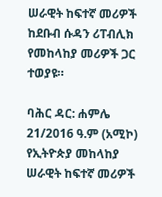ሠራዊት ከፍተኛ መሪዎች ከደቡብ ሱዳን ሪፐብሊክ የመከላከያ መሪዎች ጋር ተወያዩ።

ባሕር ዳር: ሐምሌ 21/2016 ዓ.ም (አሚኮ) የኢትዮጵያ መከላከያ ሠራዊት ከፍተኛ መሪዎች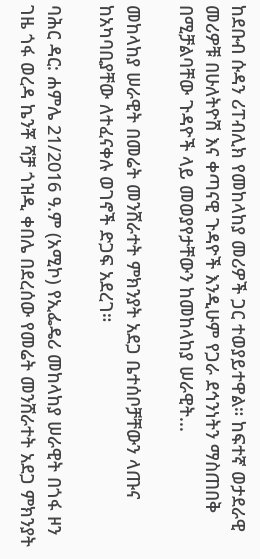ከደቡብ ሱዳን ሪፐብሊክ የመከላከያ መሪዎች ጋር ተወያይተዋል። ከፍተኛ ወታደራዊ መሪዎቹ በሁለትዮሽ እና ቀጣናዊ ጉዳዮች እንዲሁም የጋራ ደኅንነትን ማስጠበቅ በሚቻልባቸው ጉዳዮች ላይ መወያየታቸውን ከመከላከያ ሠራዊት...

መከላከያ ሠራዊት በመሬት መንሸራተት ምክንያት አደጋ ቤተሰቦቻቸውን ላጡና ከአካባቢያቸው ለተፈናቀሉ ወገኖች ድጋፍ አደረገ።

ባሕር ዳር: ሐምሌ 21/2016 ዓ.ም (አሚኮ) የኢፌዴሪ መከላከያ ሠራዊት በጎፋ ዞን ገዜ ጎፋ ወረዳ ኬንቾ ሻቻ ጎዝዲ ቀበሌ በደረሰው የመሬት መንሸራተት አደጋ ምክንያት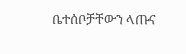ቤተሰቦቻቸውን ላጡና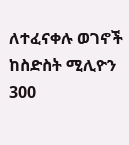ለተፈናቀሉ ወገኖች ከስድስት ሚሊዮን 300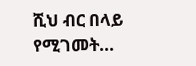ሺህ ብር በላይ የሚገመት...